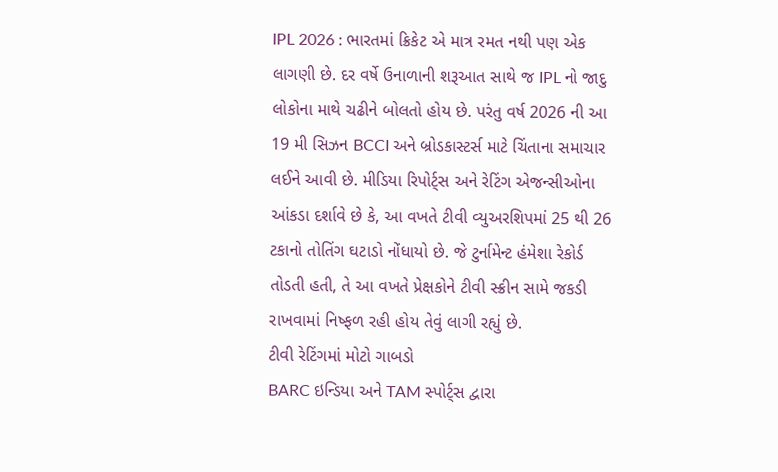IPL 2026 : ભારતમાં ક્રિકેટ એ માત્ર રમત નથી પણ એક લાગણી છે. દર વર્ષે ઉનાળાની શરૂઆત સાથે જ IPL નો જાદુ લોકોના માથે ચઢીને બોલતો હોય છે. પરંતુ વર્ષ 2026 ની આ 19 મી સિઝન BCCI અને બ્રોડકાસ્ટર્સ માટે ચિંતાના સમાચાર લઈને આવી છે. મીડિયા રિપોર્ટ્સ અને રેટિંગ એજન્સીઓના આંકડા દર્શાવે છે કે, આ વખતે ટીવી વ્યુઅરશિપમાં 25 થી 26 ટકાનો તોતિંગ ઘટાડો નોંધાયો છે. જે ટુર્નામેન્ટ હંમેશા રેકોર્ડ તોડતી હતી, તે આ વખતે પ્રેક્ષકોને ટીવી સ્ક્રીન સામે જકડી રાખવામાં નિષ્ફળ રહી હોય તેવું લાગી રહ્યું છે.
ટીવી રેટિંગમાં મોટો ગાબડો
BARC ઇન્ડિયા અને TAM સ્પોર્ટ્સ દ્વારા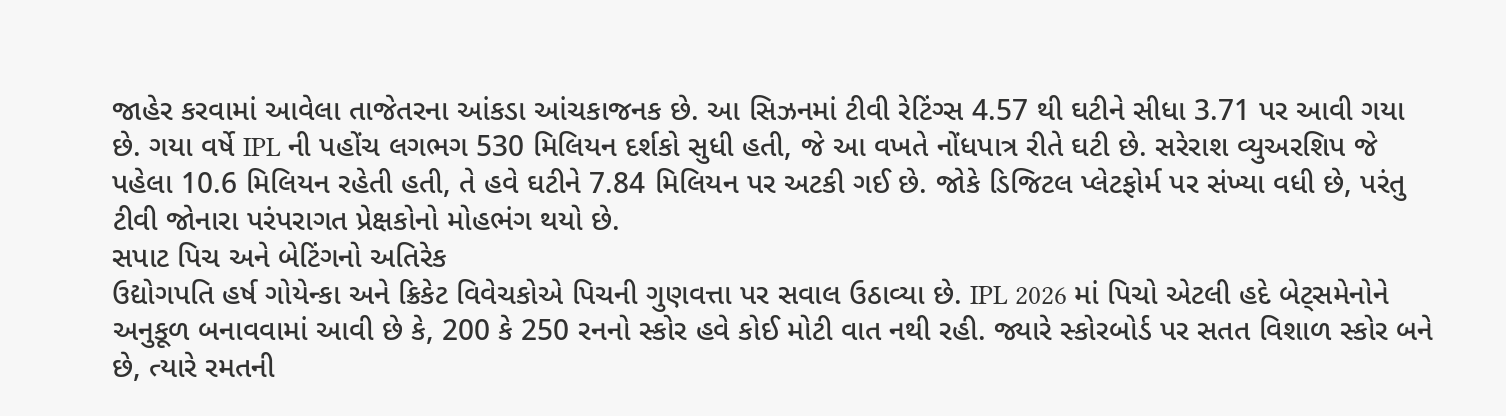જાહેર કરવામાં આવેલા તાજેતરના આંકડા આંચકાજનક છે. આ સિઝનમાં ટીવી રેટિંગ્સ 4.57 થી ઘટીને સીધા 3.71 પર આવી ગયા છે. ગયા વર્ષે IPL ની પહોંચ લગભગ 530 મિલિયન દર્શકો સુધી હતી, જે આ વખતે નોંધપાત્ર રીતે ઘટી છે. સરેરાશ વ્યુઅરશિપ જે પહેલા 10.6 મિલિયન રહેતી હતી, તે હવે ઘટીને 7.84 મિલિયન પર અટકી ગઈ છે. જોકે ડિજિટલ પ્લેટફોર્મ પર સંખ્યા વધી છે, પરંતુ ટીવી જોનારા પરંપરાગત પ્રેક્ષકોનો મોહભંગ થયો છે.
સપાટ પિચ અને બેટિંગનો અતિરેક
ઉદ્યોગપતિ હર્ષ ગોયેન્કા અને ક્રિકેટ વિવેચકોએ પિચની ગુણવત્તા પર સવાલ ઉઠાવ્યા છે. IPL 2026 માં પિચો એટલી હદે બેટ્સમેનોને અનુકૂળ બનાવવામાં આવી છે કે, 200 કે 250 રનનો સ્કોર હવે કોઈ મોટી વાત નથી રહી. જ્યારે સ્કોરબોર્ડ પર સતત વિશાળ સ્કોર બને છે, ત્યારે રમતની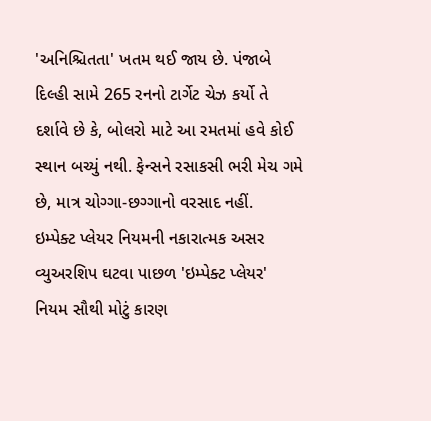'અનિશ્ચિતતા' ખતમ થઈ જાય છે. પંજાબે દિલ્હી સામે 265 રનનો ટાર્ગેટ ચેઝ કર્યો તે દર્શાવે છે કે, બોલરો માટે આ રમતમાં હવે કોઈ સ્થાન બચ્યું નથી. ફેન્સને રસાકસી ભરી મેચ ગમે છે, માત્ર ચોગ્ગા-છગ્ગાનો વરસાદ નહીં.
ઇમ્પેક્ટ પ્લેયર નિયમની નકારાત્મક અસર
વ્યુઅરશિપ ઘટવા પાછળ 'ઇમ્પેક્ટ પ્લેયર' નિયમ સૌથી મોટું કારણ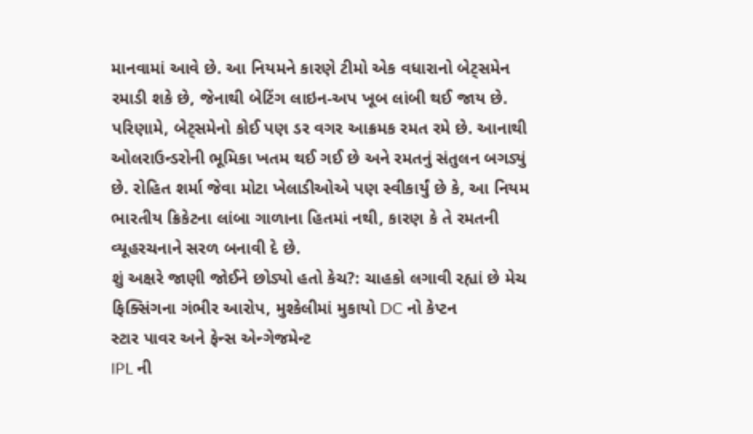માનવામાં આવે છે. આ નિયમને કારણે ટીમો એક વધારાનો બેટ્સમેન રમાડી શકે છે, જેનાથી બેટિંગ લાઇન-અપ ખૂબ લાંબી થઈ જાય છે. પરિણામે, બેટ્સમેનો કોઈ પણ ડર વગર આક્રમક રમત રમે છે. આનાથી ઓલરાઉન્ડરોની ભૂમિકા ખતમ થઈ ગઈ છે અને રમતનું સંતુલન બગડ્યું છે. રોહિત શર્મા જેવા મોટા ખેલાડીઓએ પણ સ્વીકાર્યું છે કે, આ નિયમ ભારતીય ક્રિકેટના લાંબા ગાળાના હિતમાં નથી, કારણ કે તે રમતની વ્યૂહરચનાને સરળ બનાવી દે છે.
શું અક્ષરે જાણી જોઈને છોડ્યો હતો કેચ?: ચાહકો લગાવી રહ્યાં છે મેચ ફિક્સિંગના ગંભીર આરોપ, મુશ્કેલીમાં મુકાયો DC નો કેપ્ટન
સ્ટાર પાવર અને ફેન્સ એન્ગેજમેન્ટ
IPL ની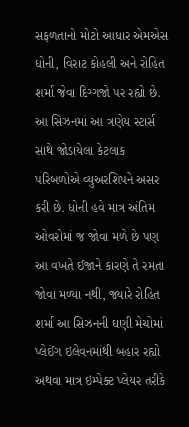સફળતાનો મોટો આધાર એમએસ ધોની, વિરાટ કોહલી અને રોહિત શર્મા જેવા દિગ્ગજો પર રહ્યો છે. આ સિઝનમાં આ ત્રણેય સ્ટાર્સ સાથે જોડાયેલા કેટલાક પરિબળોએ વ્યુઅરશિપને અસર કરી છે. ધોની હવે માત્ર અંતિમ ઓવરોમાં જ જોવા મળે છે પણ આ વખતે ઈજાને કારણે તે રમતા જોવા મળ્યા નથી, જ્યારે રોહિત શર્મા આ સિઝનની ઘણી મેચોમાં પ્લેઈંગ ઇલેવનમાંથી બહાર રહ્યો અથવા માત્ર ઇમ્પેક્ટ પ્લેયર તરીકે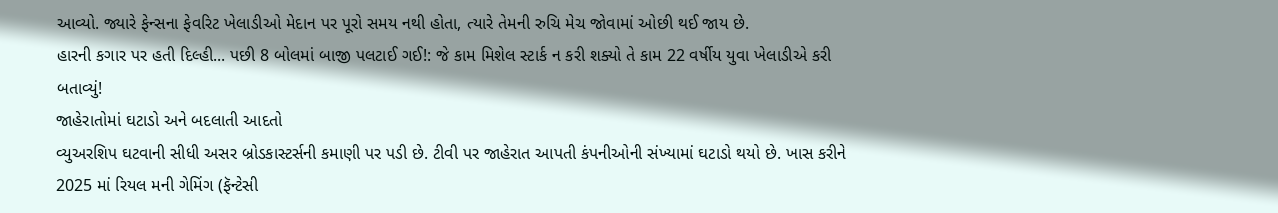આવ્યો. જ્યારે ફેન્સના ફેવરિટ ખેલાડીઓ મેદાન પર પૂરો સમય નથી હોતા, ત્યારે તેમની રુચિ મેચ જોવામાં ઓછી થઈ જાય છે.
હારની કગાર પર હતી દિલ્હી... પછી 8 બોલમાં બાજી પલટાઈ ગઈ!: જે કામ મિશેલ સ્ટાર્ક ન કરી શક્યો તે કામ 22 વર્ષીય યુવા ખેલાડીએ કરી બતાવ્યું!
જાહેરાતોમાં ઘટાડો અને બદલાતી આદતો
વ્યુઅરશિપ ઘટવાની સીધી અસર બ્રોડકાસ્ટર્સની કમાણી પર પડી છે. ટીવી પર જાહેરાત આપતી કંપનીઓની સંખ્યામાં ઘટાડો થયો છે. ખાસ કરીને 2025 માં રિયલ મની ગેમિંગ (ફૅન્ટેસી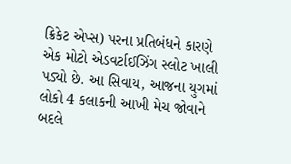ક્રિકેટ એપ્સ) પરના પ્રતિબંધને કારણે એક મોટો એડવર્ટાઈઝિંગ સ્લોટ ખાલી પડ્યો છે. આ સિવાય, આજના યુગમાં લોકો 4 કલાકની આખી મેચ જોવાને બદલે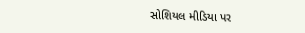સોશિયલ મીડિયા પર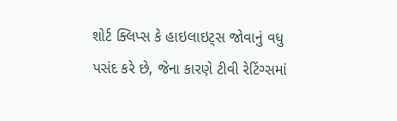શોર્ટ ક્લિપ્સ કે હાઇલાઇટ્સ જોવાનું વધુ પસંદ કરે છે, જેના કારણે ટીવી રેટિંગ્સમાં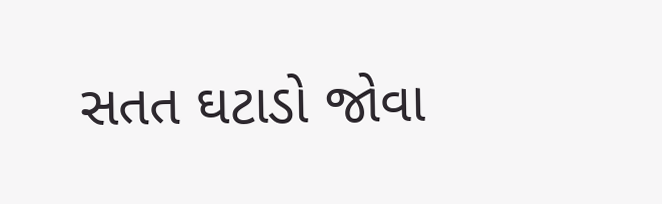સતત ઘટાડો જોવા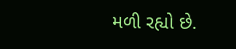મળી રહ્યો છે.